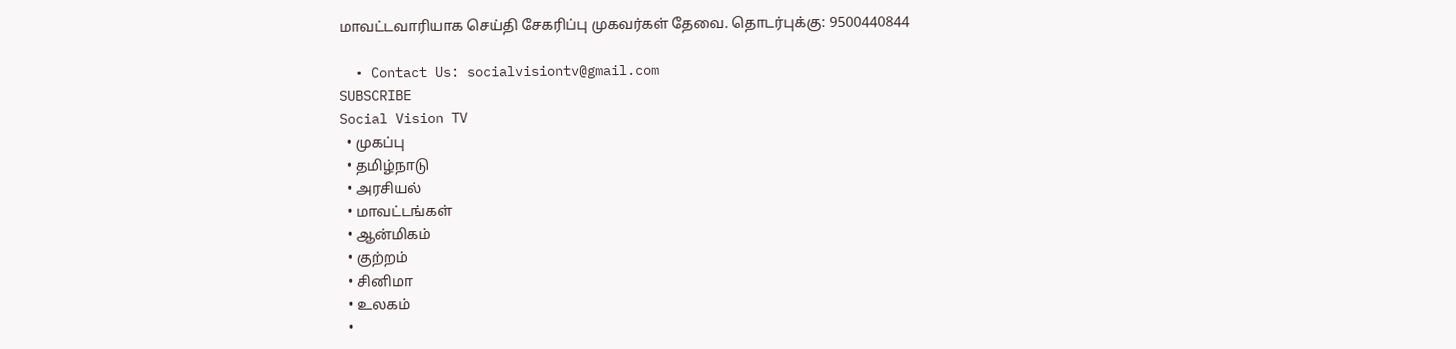மாவட்டவாரியாக செய்தி சேகரிப்பு முகவர்கள் தேவை. தொடர்புக்கு: 9500440844

  • Contact Us: socialvisiontv@gmail.com
SUBSCRIBE
Social Vision TV
  • முகப்பு
  • தமிழ்நாடு
  • அரசியல்
  • மாவட்டங்கள்
  • ஆன்மிகம்
  • குற்றம்
  • சினிமா
  • உலகம்
  •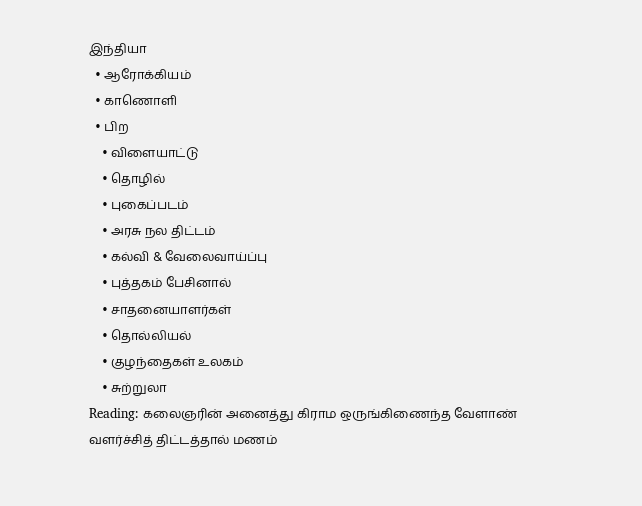இந்தியா
  • ஆரோக்கியம்
  • காணொளி
  • பிற
    • விளையாட்டு
    • தொழில்
    • புகைப்படம்
    • அரசு நல திட்டம்
    • கல்வி & வேலைவாய்ப்பு
    • புத்தகம் பேசினால்
    • சாதனையாளர்கள்
    • தொல்லியல்
    • குழந்தைகள் உலகம்
    • சுற்றுலா
Reading: கலைஞரின் அனைத்து கிராம ஒருங்கிணைந்த வேளாண் வளர்ச்சித் திட்டத்தால் மணம்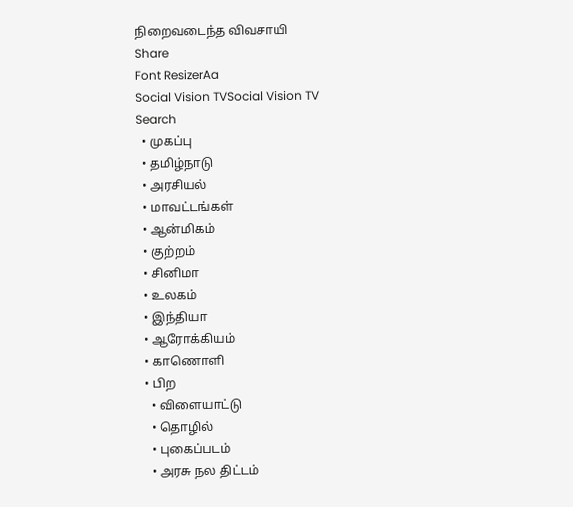நிறைவடைந்த விவசாயி
Share
Font ResizerAa
Social Vision TVSocial Vision TV
Search
  • முகப்பு
  • தமிழ்நாடு
  • அரசியல்
  • மாவட்டங்கள்
  • ஆன்மிகம்
  • குற்றம்
  • சினிமா
  • உலகம்
  • இந்தியா
  • ஆரோக்கியம்
  • காணொளி
  • பிற
    • விளையாட்டு
    • தொழில்
    • புகைப்படம்
    • அரசு நல திட்டம்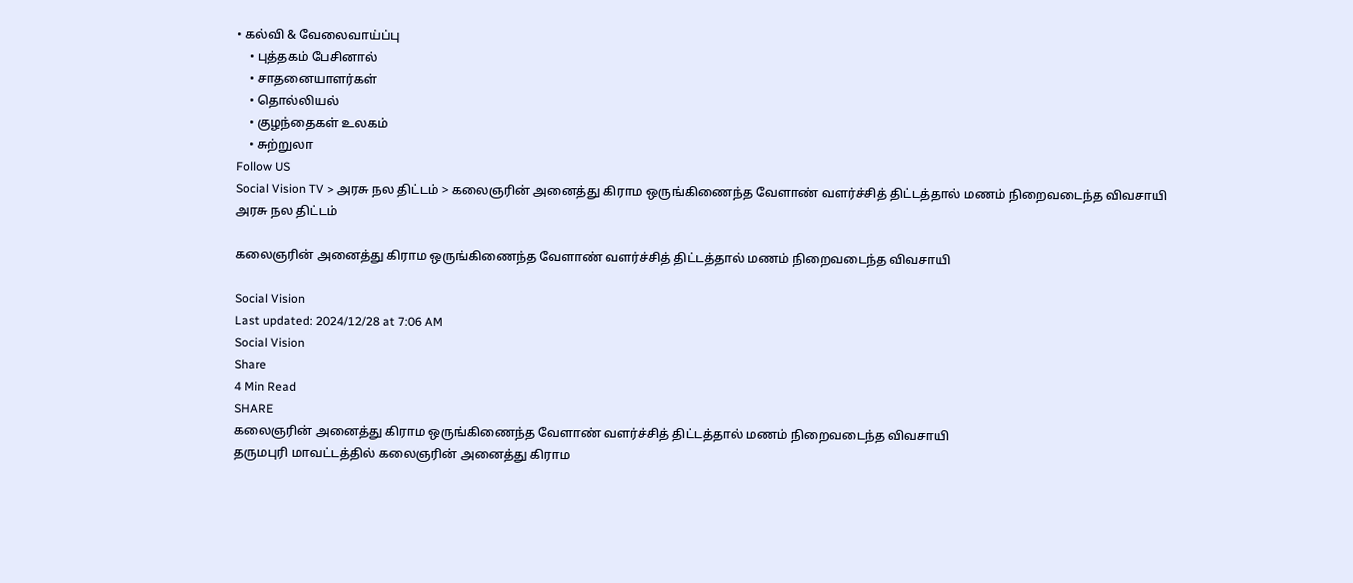• கல்வி & வேலைவாய்ப்பு
    • புத்தகம் பேசினால்
    • சாதனையாளர்கள்
    • தொல்லியல்
    • குழந்தைகள் உலகம்
    • சுற்றுலா
Follow US
Social Vision TV > அரசு நல திட்டம் > கலைஞரின் அனைத்து கிராம ஒருங்கிணைந்த வேளாண் வளர்ச்சித் திட்டத்தால் மணம் நிறைவடைந்த விவசாயி
அரசு நல திட்டம்

கலைஞரின் அனைத்து கிராம ஒருங்கிணைந்த வேளாண் வளர்ச்சித் திட்டத்தால் மணம் நிறைவடைந்த விவசாயி

Social Vision
Last updated: 2024/12/28 at 7:06 AM
Social Vision
Share
4 Min Read
SHARE
கலைஞரின் அனைத்து கிராம ஒருங்கிணைந்த வேளாண் வளர்ச்சித் திட்டத்தால் மணம் நிறைவடைந்த விவசாயி
தருமபுரி மாவட்டத்தில் கலைஞரின் அனைத்து கிராம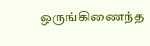ஒருங்கிணைந்த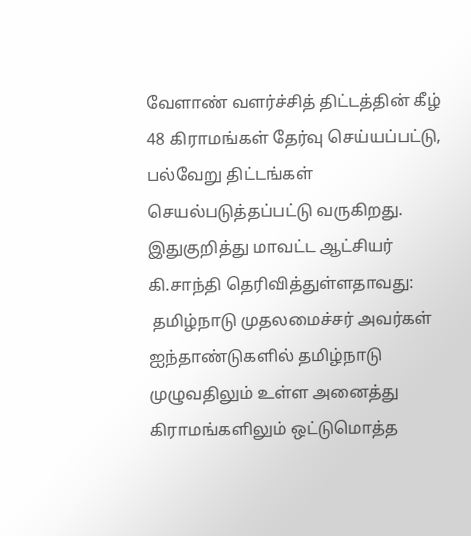வேளாண் வளர்ச்சித் திட்டத்தின் கீழ் 48 கிராமங்கள் தேர்வு செய்யப்பட்டு, பல்வேறு திட்டங்கள் செயல்படுத்தப்பட்டு வருகிறது.
இதுகுறித்து மாவட்ட ஆட்சியர்  கி.சாந்தி தெரிவித்துள்ளதாவது:
 தமிழ்நாடு முதலமைச்சர் அவர்கள் ஐந்தாண்டுகளில் தமிழ்நாடு முழுவதிலும் உள்ள அனைத்து கிராமங்களிலும் ஒட்டுமொத்த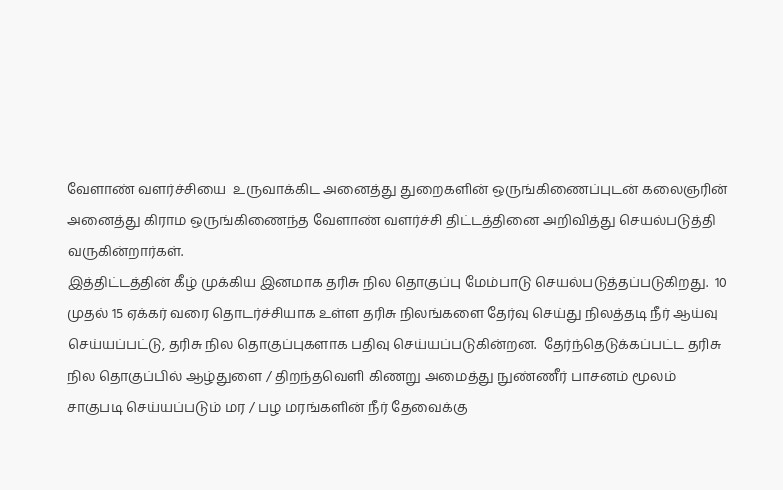வேளாண் வளர்ச்சியை  உருவாக்கிட அனைத்து துறைகளின் ஒருங்கிணைப்புடன் கலைஞரின் அனைத்து கிராம ஒருங்கிணைந்த வேளாண் வளர்ச்சி திட்டத்தினை அறிவித்து செயல்படுத்தி வருகின்றார்கள்.
இத்திட்டத்தின் கீழ் முக்கிய இனமாக தரிசு நில தொகுப்பு மேம்பாடு செயல்படுத்தப்படுகிறது.  10 முதல் 15 ஏக்கர் வரை தொடர்ச்சியாக உள்ள தரிசு நிலங்களை தேர்வு செய்து நிலத்தடி நீர் ஆய்வு செய்யப்பட்டு, தரிசு நில தொகுப்புகளாக பதிவு செய்யப்படுகின்றன.  தேர்ந்தெடுக்கப்பட்ட தரிசு நில தொகுப்பில் ஆழ்துளை / திறந்தவெளி கிணறு அமைத்து நுண்ணீர் பாசனம் மூலம் சாகுபடி செய்யப்படும் மர / பழ மரங்களின் நீர் தேவைக்கு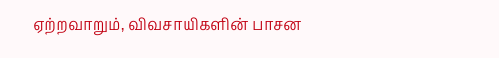ஏற்றவாறும், விவசாயிகளின் பாசன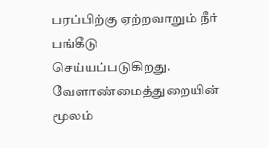பரப்பிற்கு ஏற்றவாறும் நீர் பங்கீடு செய்யப்படுகிறது.
வேளாண்மைத்துறையின் மூலம்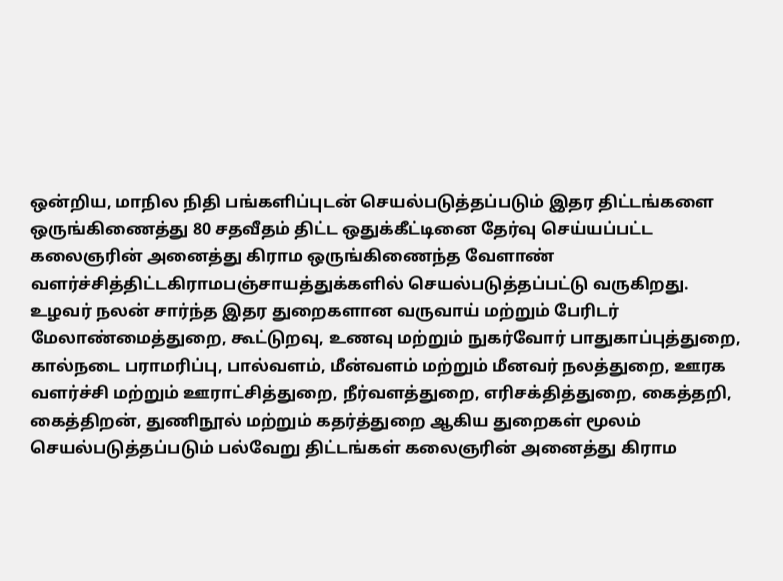ஒன்றிய, மாநில நிதி பங்களிப்புடன் செயல்படுத்தப்படும் இதர திட்டங்களை ஒருங்கிணைத்து 80 சதவீதம் திட்ட ஒதுக்கீட்டினை தேர்வு செய்யப்பட்ட கலைஞரின் அனைத்து கிராம ஒருங்கிணைந்த வேளாண் வளர்ச்சித்திட்டகிராமபஞ்சாயத்துக்களில் செயல்படுத்தப்பட்டு வருகிறது.
உழவர் நலன் சார்ந்த இதர துறைகளான வருவாய் மற்றும் பேரிடர் மேலாண்மைத்துறை, கூட்டுறவு, உணவு மற்றும் நுகர்வோர் பாதுகாப்புத்துறை, கால்நடை பராமரிப்பு, பால்வளம், மீன்வளம் மற்றும் மீனவர் நலத்துறை, ஊரக வளர்ச்சி மற்றும் ஊராட்சித்துறை, நீர்வளத்துறை, எரிசக்தித்துறை, கைத்தறி, கைத்திறன், துணிநூல் மற்றும் கதர்த்துறை ஆகிய துறைகள் மூலம் செயல்படுத்தப்படும் பல்வேறு திட்டங்கள் கலைஞரின் அனைத்து கிராம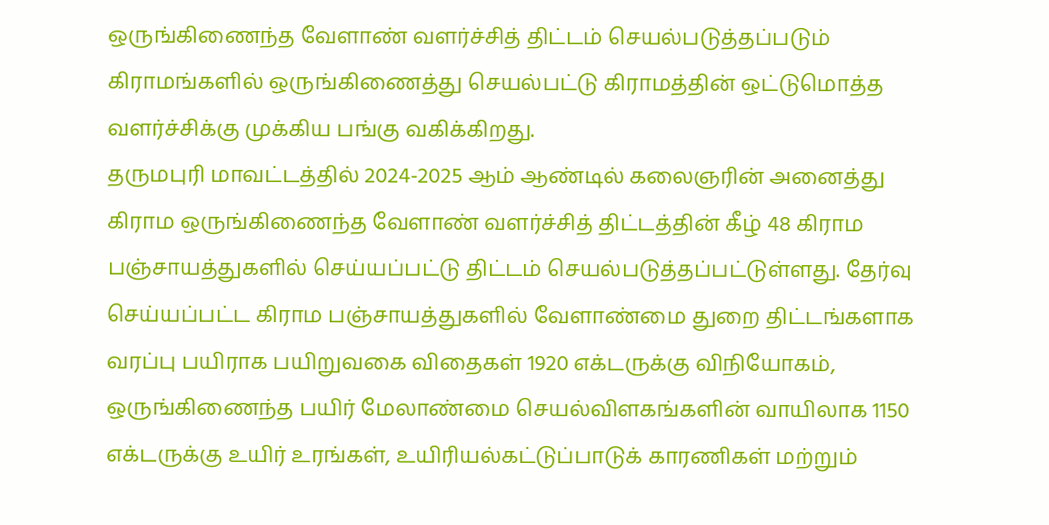ஒருங்கிணைந்த வேளாண் வளர்ச்சித் திட்டம் செயல்படுத்தப்படும் கிராமங்களில் ஒருங்கிணைத்து செயல்பட்டு கிராமத்தின் ஒட்டுமொத்த வளர்ச்சிக்கு முக்கிய பங்கு வகிக்கிறது.
தருமபுரி மாவட்டத்தில் 2024-2025 ஆம் ஆண்டில் கலைஞரின் அனைத்து கிராம ஒருங்கிணைந்த வேளாண் வளர்ச்சித் திட்டத்தின் கீழ் 48 கிராம பஞ்சாயத்துகளில் செய்யப்பட்டு திட்டம் செயல்படுத்தப்பட்டுள்ளது. தேர்வு செய்யப்பட்ட கிராம பஞ்சாயத்துகளில் வேளாண்மை துறை திட்டங்களாக வரப்பு பயிராக பயிறுவகை விதைகள் 1920 எக்டருக்கு விநியோகம், ஒருங்கிணைந்த பயிர் மேலாண்மை செயல்விளகங்களின் வாயிலாக 1150 எக்டருக்கு உயிர் உரங்கள், உயிரியல்கட்டுப்பாடுக் காரணிகள் மற்றும்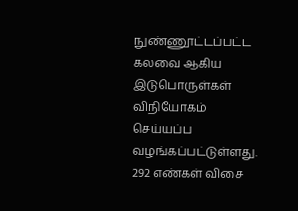நுண்ணூட்டப்பட்ட கலவை ஆகிய இடுபொருள்கள் விநியோகம் செய்யப்ப வழங்கப்பட்டுள்ளது.  292 எண்கள் விசை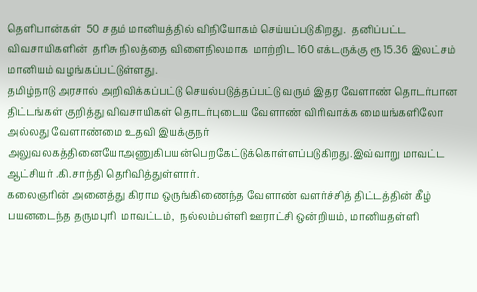தெளிபான்கள்  50 சதம் மானியத்தில் விநியோகம் செய்யப்படுகிறது.  தனிப்பட்ட விவசாயிகளின்  தரிசு நிலத்தை விளைநிலமாக  மாற்றிட 160 எக்டருக்கு ரூ 15.36 இலட்சம் மானியம் வழங்கப்பட்டுள்ளது.
தமிழ்நாடு அரசால் அறிவிக்கப்பட்டு செயல்படுத்தப்பட்டு வரும் இதர வேளாண் தொடர்பான திட்டங்கள் குறித்து விவசாயிகள் தொடர்புடைய வேளாண் விரிவாக்க மையங்களிலோ அல்லது வேளாண்மை உதவி இயக்குநர் அலுவலகத்தினையோஅணுகிபயன்பெறகேட்டுக்கொள்ளப்படுகிறது.இவ்வாறு மாவட்ட ஆட்சியர் .கி.சாந்தி தெரிவித்துள்ளார்.
கலைஞரின் அனைத்து கிராம ஒருங்கிணைந்த வேளாண் வளர்ச்சித் திட்டத்தின் கீழ் பயனடைந்த தருமபுரி  மாவட்டம்,  நல்லம்பள்ளி ஊராட்சி ஒன்றியம், மானியதள்ளி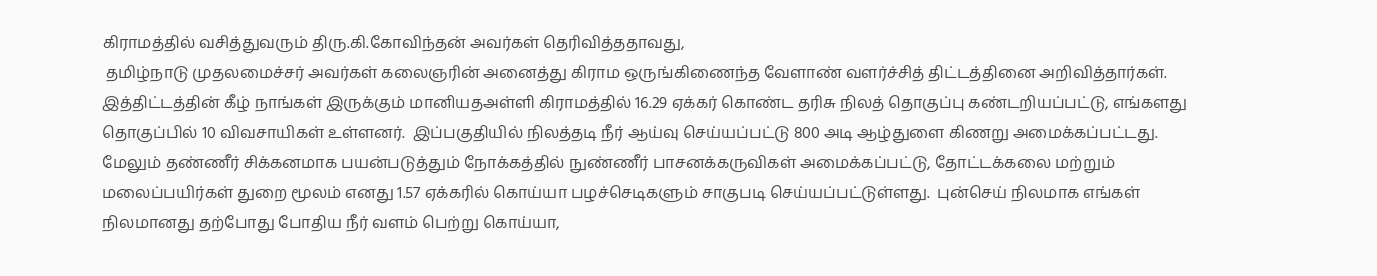கிராமத்தில் வசித்துவரும் திரு.கி.கோவிந்தன் அவர்கள் தெரிவித்ததாவது,
 தமிழ்நாடு முதலமைச்சர் அவர்கள் கலைஞரின் அனைத்து கிராம ஒருங்கிணைந்த வேளாண் வளர்ச்சித் திட்டத்தினை அறிவித்தார்கள். இத்திட்டத்தின் கீழ் நாங்கள் இருக்கும் மானியதஅள்ளி கிராமத்தில் 16.29 ஏக்கர் கொண்ட தரிசு நிலத் தொகுப்பு கண்டறியப்பட்டு, எங்களது தொகுப்பில் 10 விவசாயிகள் உள்ளனர்.  இப்பகுதியில் நிலத்தடி நீர் ஆய்வு செய்யப்பட்டு 800 அடி ஆழ்துளை கிணறு அமைக்கப்பட்டது.  மேலும் தண்ணீர் சிக்கனமாக பயன்படுத்தும் நோக்கத்தில் நுண்ணீர் பாசனக்கருவிகள் அமைக்கப்பட்டு, தோட்டக்கலை மற்றும் மலைப்பயிர்கள் துறை மூலம் எனது 1.57 ஏக்கரில் கொய்யா பழச்செடிகளும் சாகுபடி செய்யப்பட்டுள்ளது.  புன்செய் நிலமாக எங்கள் நிலமானது தற்போது போதிய நீர் வளம் பெற்று கொய்யா,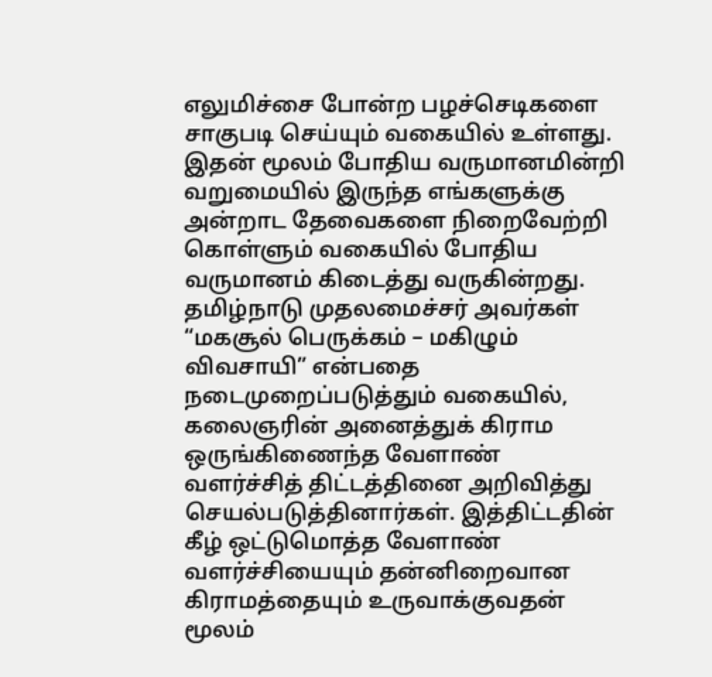எலுமிச்சை போன்ற பழச்செடிகளை சாகுபடி செய்யும் வகையில் உள்ளது. இதன் மூலம் போதிய வருமானமின்றி வறுமையில் இருந்த எங்களுக்கு அன்றாட தேவைகளை நிறைவேற்றி கொள்ளும் வகையில் போதிய வருமானம் கிடைத்து வருகின்றது.
தமிழ்நாடு முதலமைச்சர் அவர்கள் “மகசூல் பெருக்கம் – மகிழும் விவசாயி” என்பதை நடைமுறைப்படுத்தும் வகையில், கலைஞரின் அனைத்துக் கிராம ஒருங்கிணைந்த வேளாண் வளர்ச்சித் திட்டத்தினை அறிவித்து செயல்படுத்தினார்கள். இத்திட்டதின் கீழ் ஒட்டுமொத்த வேளாண் வளர்ச்சியையும் தன்னிறைவான கிராமத்தையும் உருவாக்குவதன் மூலம்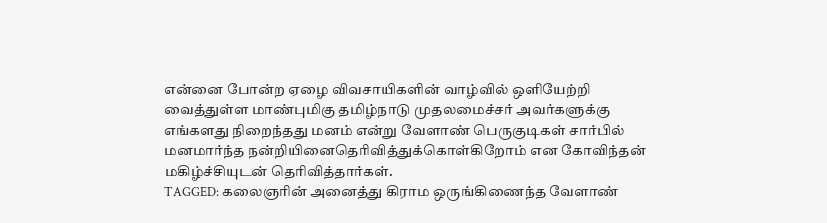என்னை போன்ற ஏழை விவசாயிகளின் வாழ்வில் ஒளியேற்றி வைத்துள்ள மாண்புமிகு தமிழ்நாடு முதலமைச்சர் அவர்களுக்கு எங்களது நிறைந்தது மனம் என்று வேளாண் பெருகுடிகள் சார்பில் மனமார்ந்த நன்றியினைதெரிவித்துக்கொள்கிறோம் என கோவிந்தன்  மகிழ்ச்சியுடன் தெரிவித்தார்கள்.
TAGGED: கலைஞரின் அனைத்து கிராம ஒருங்கிணைந்த வேளாண்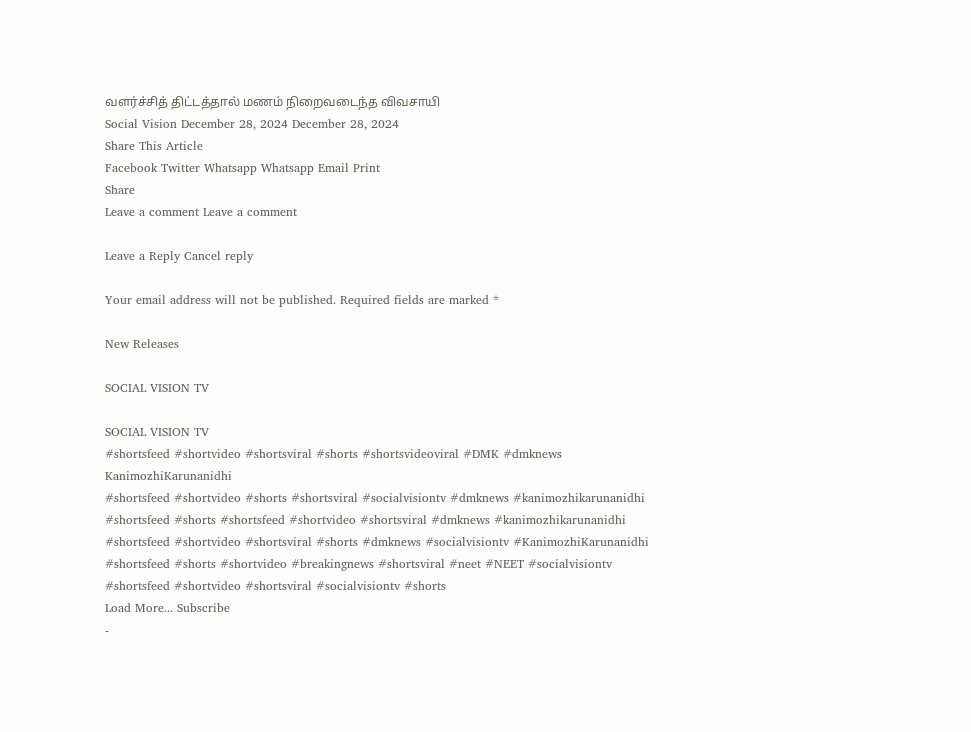வளர்ச்சித் திட்டத்தால் மணம் நிறைவடைந்த விவசாயி
Social Vision December 28, 2024 December 28, 2024
Share This Article
Facebook Twitter Whatsapp Whatsapp Email Print
Share
Leave a comment Leave a comment

Leave a Reply Cancel reply

Your email address will not be published. Required fields are marked *

New Releases

SOCIAL VISION TV

SOCIAL VISION TV
#shortsfeed #shortvideo #shortsviral #shorts #shortsvideoviral #DMK #dmknews KanimozhiKarunanidhi
#shortsfeed #shortvideo #shorts #shortsviral #socialvisiontv #dmknews #kanimozhikarunanidhi
#shortsfeed #shorts #shortsfeed #shortvideo #shortsviral #dmknews #kanimozhikarunanidhi
#shortsfeed #shortvideo #shortsviral #shorts #dmknews #socialvisiontv #KanimozhiKarunanidhi
#shortsfeed #shorts #shortvideo #breakingnews #shortsviral #neet #NEET #socialvisiontv
#shortsfeed #shortvideo #shortsviral #socialvisiontv #shorts
Load More... Subscribe
-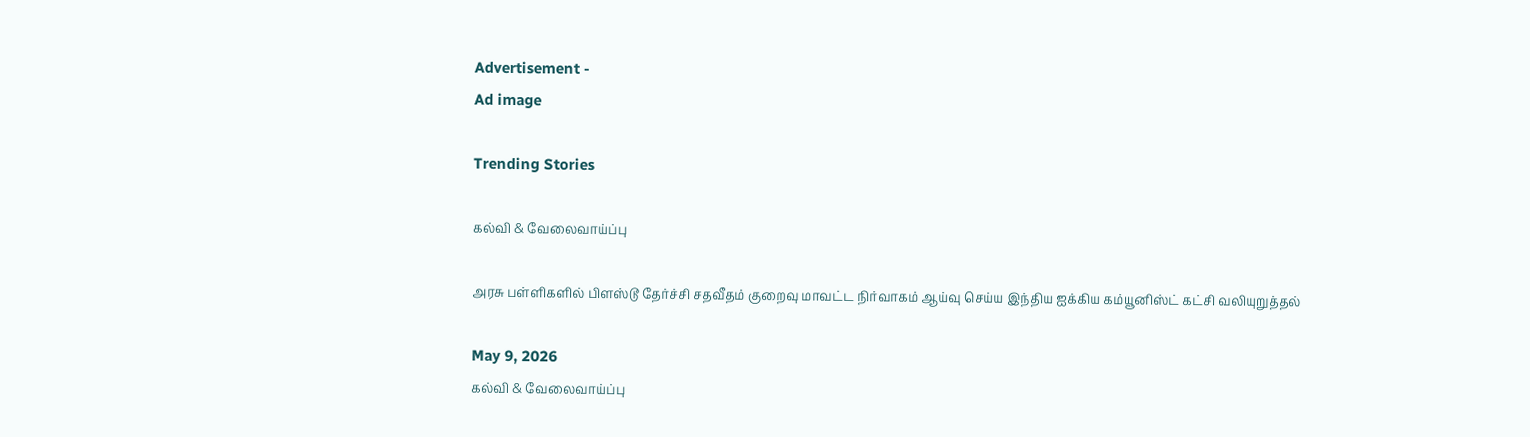Advertisement -
Ad image

Trending Stories

கல்வி & வேலைவாய்ப்பு

அரசு பள்ளிகளில் பிளஸ்டூ தேர்ச்சி சதவீதம் குறைவு மாவட்ட நிர்வாகம் ஆய்வு செய்ய இந்திய ஐக்கிய கம்யூனிஸ்ட் கட்சி வலியுறுத்தல்

May 9, 2026
கல்வி & வேலைவாய்ப்பு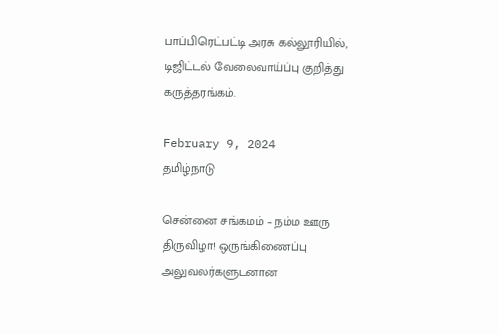பாப்பிரெட்பட்டி அரசு கல்லூரியில், டிஜிட்டல் வேலைவாய்ப்பு குறித்து கருத்தரங்கம்.

February 9, 2024
தமிழ்நாடு

சென்னை சங்கமம் – நம்ம ஊரு திருவிழா! ஒருங்கிணைப்பு அலுவலர்களுடனான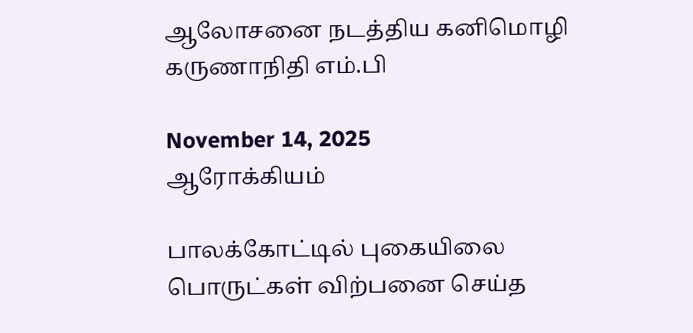ஆலோசனை நடத்திய கனிமொழி கருணாநிதி எம்.பி

November 14, 2025
ஆரோக்கியம்

பாலக்கோட்டில் புகையிலை பொருட்கள் விற்பனை செய்த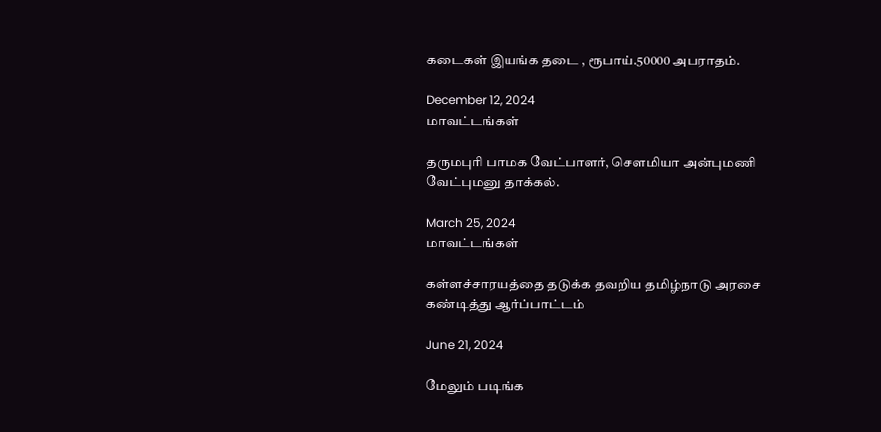கடைகள் இயங்க தடை , ரூபாய்.50000 அபராதம்.

December 12, 2024
மாவட்டங்கள்

தருமபுரி பாமக வேட்பாளர், செளமியா அன்புமணி வேட்புமனு தாக்கல்.

March 25, 2024
மாவட்டங்கள்

கள்ளச்சாரயத்தை தடுக்க தவறிய தமிழ்நாடு அரசை கண்டித்து ஆர்ப்பாட்டம்

June 21, 2024

மேலும் படிங்க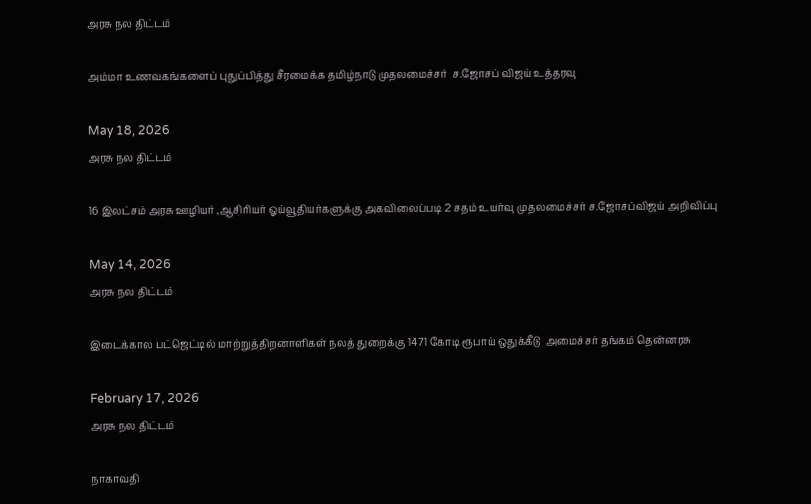அரசு நல திட்டம்

அம்மா உணவகங்களைப் புதுப்பித்து சீரமைக்க தமிழ்நாடு முதலமைச்சர்  ச.ஜோசப் விஜய் உத்தரவு

May 18, 2026
அரசு நல திட்டம்

16 இலட்சம் அரசு ஊழியர் ,ஆசிரியர் ஓய்வூதியர்களுக்கு அகவிலைப்படி 2 சதம் உயர்வு முதலமைச்சர் ச.ஜோசப்விஜய் அறிவிப்பு

May 14, 2026
அரசு நல திட்டம்

இடைக்கால பட்ஜெட்டில் மாற்றுத்திறனாளிகள் நலத் துறைக்கு 1471 கோடி ரூபாய் ஒதுக்கீடு  அமைச்சர் தங்கம் தென்னரசு

February 17, 2026
அரசு நல திட்டம்

நாகாவதி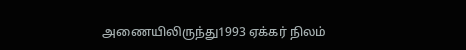அணையிலிருந்து1993 ஏக்கர் நிலம்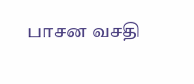பாசன வசதி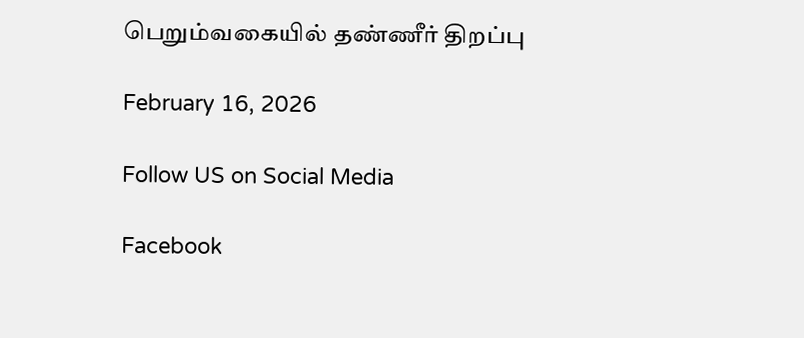பெறும்வகையில் தண்ணீர் திறப்பு

February 16, 2026

Follow US on Social Media

Facebook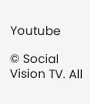Youtube

© Social Vision TV. All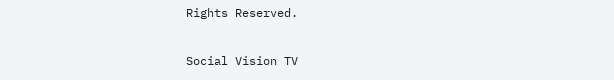Rights Reserved.

Social Vision TV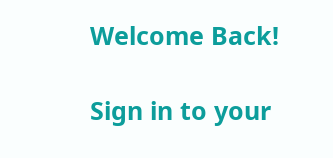Welcome Back!

Sign in to your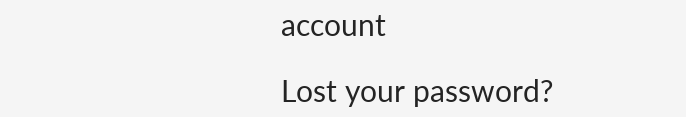account

Lost your password?